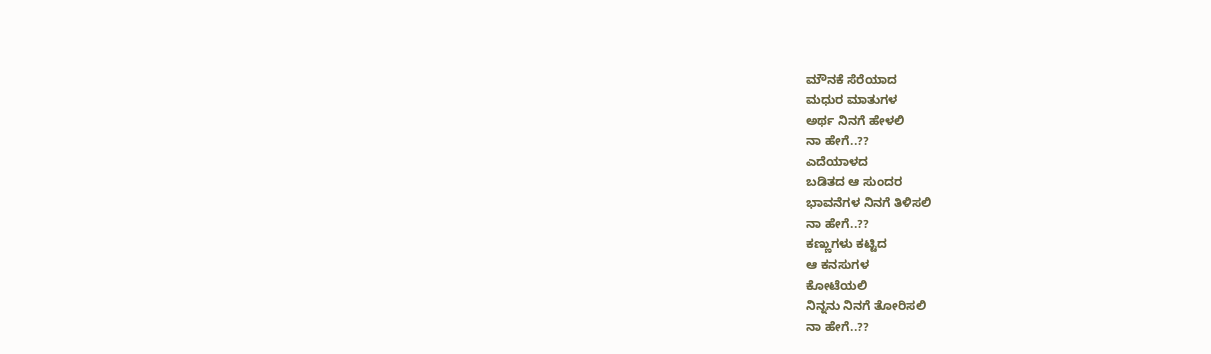ಮೌನಕೆ ಸೆರೆಯಾದ
ಮಧುರ ಮಾತುಗಳ
ಅರ್ಥ ನಿನಗೆ ಹೇಳಲಿ
ನಾ ಹೇಗೆ..??
ಎದೆಯಾಳದ
ಬಡಿತದ ಆ ಸುಂದರ
ಭಾವನೆಗಳ ನಿನಗೆ ತಿಳಿಸಲಿ
ನಾ ಹೇಗೆ..??
ಕಣ್ಣುಗಳು ಕಟ್ಟಿದ
ಆ ಕನಸುಗಳ
ಕೋಟೆಯಲಿ
ನಿನ್ನನು ನಿನಗೆ ತೋರಿಸಲಿ
ನಾ ಹೇಗೆ..??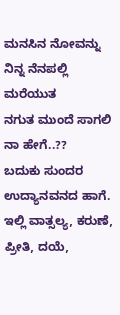ಮನಸಿನ ನೋವನ್ನು
ನಿನ್ನ ನೆನಪಲ್ಲಿ
ಮರೆಯುತ
ನಗುತ ಮುಂದೆ ಸಾಗಲಿ
ನಾ ಹೇಗೆ..??
ಬದುಕು ಸುಂದರ ಉದ್ಯಾನವನದ ಹಾಗೆ. ಇಲ್ಲಿ ವಾತ್ಸಲ್ಯ, ಕರುಣೆ, ಪ್ರೀತಿ, ದಯೆ,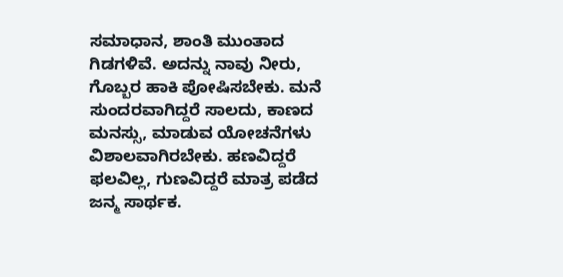ಸಮಾಧಾನ, ಶಾಂತಿ ಮುಂತಾದ ಗಿಡಗಳಿವೆ. ಅದನ್ನು ನಾವು ನೀರು, ಗೊಬ್ಬರ ಹಾಕಿ ಪೋಷಿಸಬೇಕು. ಮನೆ ಸುಂದರವಾಗಿದ್ದರೆ ಸಾಲದು, ಕಾಣದ ಮನಸ್ಸು, ಮಾಡುವ ಯೋಚನೆಗಳು ವಿಶಾಲವಾಗಿರಬೇಕು. ಹಣವಿದ್ದರೆ ಫಲವಿಲ್ಲ, ಗುಣವಿದ್ದರೆ ಮಾತ್ರ ಪಡೆದ ಜನ್ಮ ಸಾರ್ಥಕ.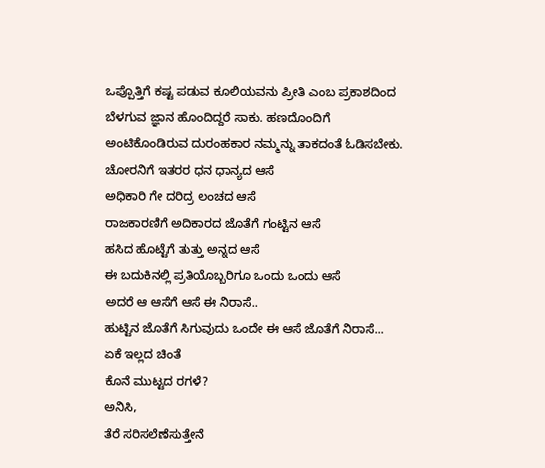ಒಪ್ಪೊತ್ತಿಗೆ ಕಷ್ಟ ಪಡುವ ಕೂಲಿಯವನು ಪ್ರೀತಿ ಎಂಬ ಪ್ರಕಾಶದಿಂದ ಬೆಳಗುವ ಜ್ಞಾನ ಹೊಂದಿದ್ದರೆ ಸಾಕು. ಹಣದೊಂದಿಗೆ ಅಂಟಿಕೊಂಡಿರುವ ದುರಂಹಕಾರ ನಮ್ಮನ್ನು ತಾಕದಂತೆ ಓಡಿಸಬೇಕು.
ಚೋರನಿಗೆ ಇತರರ ಧನ ಧಾನ್ಯದ ಆಸೆ
ಅಧಿಕಾರಿ ಗೇ ದರಿದ್ರ ಲಂಚದ ಆಸೆ
ರಾಜಕಾರಣಿಗೆ ಅದಿಕಾರದ ಜೊತೆಗೆ ಗಂಟ್ಟಿನ ಆಸೆ
ಹಸಿದ ಹೊಟ್ಟೆಗೆ ತುತ್ತು ಅನ್ನದ ಆಸೆ
ಈ ಬದುಕಿನಲ್ಲಿ ಪ್ರತಿಯೊಬ್ಬರಿಗೂ ಒಂದು ಒಂದು ಆಸೆ
ಅದರೆ ಆ ಆಸೆಗೆ ಆಸೆ ಈ ನಿರಾಸೆ..
ಹುಟ್ಟಿನ ಜೊತೆಗೆ ಸಿಗುವುದು ಒಂದೇ ಈ ಆಸೆ ಜೊತೆಗೆ ನಿರಾಸೆ...
ಏಕೆ ಇಲ್ಲದ ಚಿಂತೆ
ಕೊನೆ ಮುಟ್ಟದ ರಗಳೆ?
ಅನಿಸಿ,
ತೆರೆ ಸರಿಸಲೆಣೆಸುತ್ತೇನೆ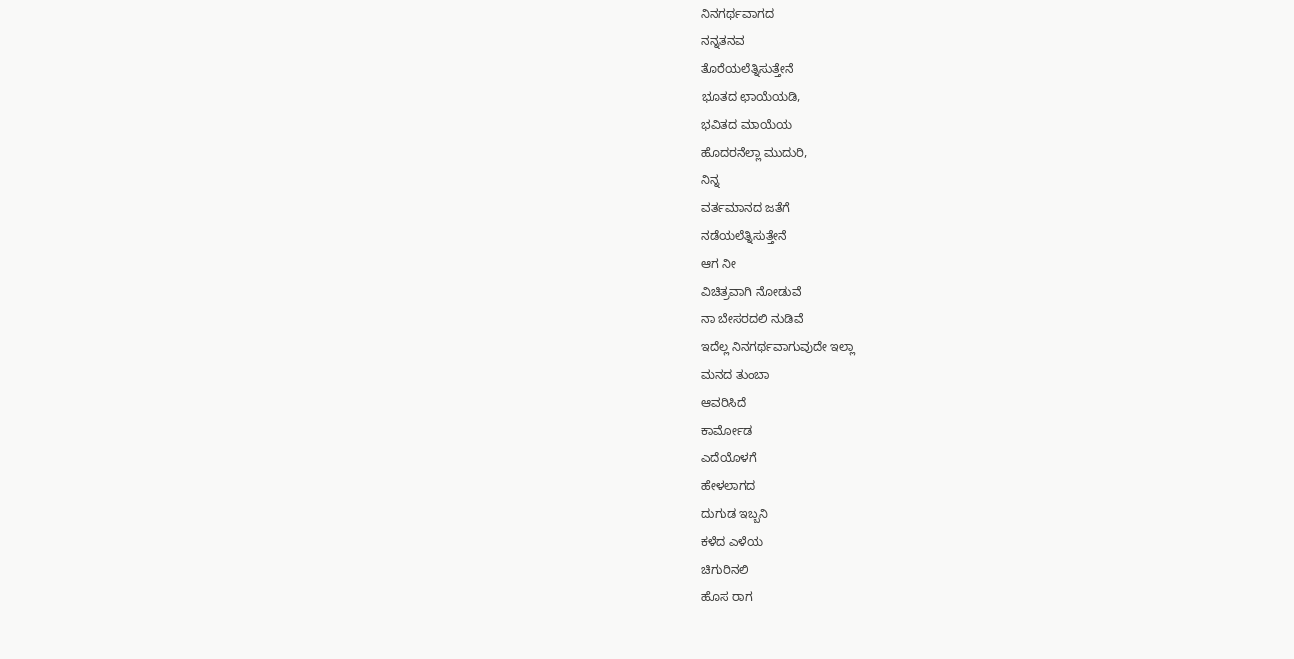ನಿನಗರ್ಥವಾಗದ
ನನ್ನತನವ
ತೊರೆಯಲೆತ್ನಿಸುತ್ತೇನೆ
ಭೂತದ ಛಾಯೆಯಡಿ,
ಭವಿತದ ಮಾಯೆಯ
ಹೊದರನೆಲ್ಲಾ ಮುದುರಿ,
ನಿನ್ನ
ವರ್ತಮಾನದ ಜತೆಗೆ
ನಡೆಯಲೆತ್ನಿಸುತ್ತೇನೆ
ಆಗ ನೀ
ವಿಚಿತ್ರವಾಗಿ ನೋಡುವೆ
ನಾ ಬೇಸರದಲಿ ನುಡಿವೆ
ಇದೆಲ್ಲ ನಿನಗರ್ಥವಾಗುವುದೇ ಇಲ್ಲಾ
ಮನದ ತುಂಬಾ
ಆವರಿಸಿದೆ
ಕಾರ್ಮೋಡ
ಎದೆಯೊಳಗೆ
ಹೇಳಲಾಗದ
ದುಗುಡ ಇಬ್ಬನಿ
ಕಳೆದ ಎಳೆಯ
ಚಿಗುರಿನಲಿ
ಹೊಸ ರಾಗ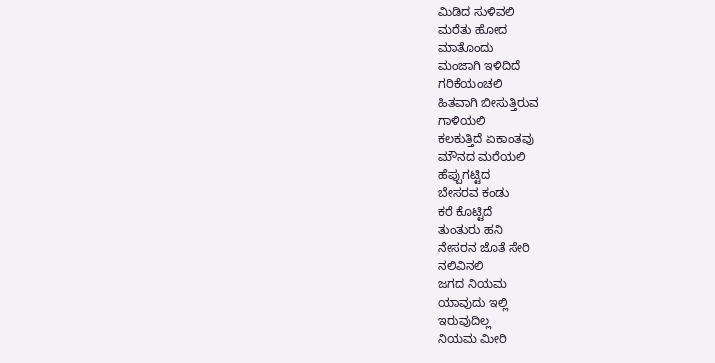ಮಿಡಿದ ಸುಳಿವಲಿ
ಮರೆತು ಹೋದ
ಮಾತೊಂದು
ಮಂಜಾಗಿ ಇಳಿದಿದೆ
ಗರಿಕೆಯಂಚಲಿ
ಹಿತವಾಗಿ ಬೀಸುತ್ತಿರುವ
ಗಾಳಿಯಲಿ
ಕಲಕುತ್ತಿದೆ ಏಕಾಂತವು
ಮೌನದ ಮರೆಯಲಿ
ಹೆಪ್ಪುಗಟ್ಟಿದ
ಬೇಸರವ ಕಂಡು
ಕರೆ ಕೊಟ್ಟಿದೆ
ತುಂತುರು ಹನಿ
ನೇಸರನ ಜೊತೆ ಸೇರಿ
ನಲಿವಿನಲಿ
ಜಗದ ನಿಯಮ
ಯಾವುದು ಇಲ್ಲಿ
ಇರುವುದಿಲ್ಲ
ನಿಯಮ ಮೀರಿ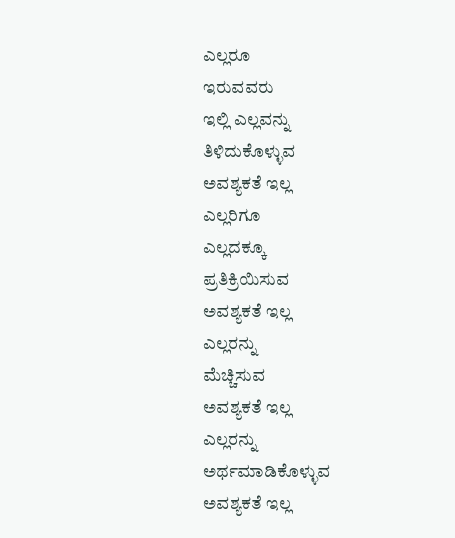ಎಲ್ಲರೂ
ಇರುವವರು
ಇಲ್ಲಿ ಎಲ್ಲವನ್ನು
ತಿಳಿದುಕೊಳ್ಳುವ
ಅವಶ್ಯಕತೆ ಇಲ್ಲ
ಎಲ್ಲರಿಗೂ
ಎಲ್ಲದಕ್ಕೂ
ಪ್ರತಿಕ್ರಿಯಿಸುವ
ಅವಶ್ಯಕತೆ ಇಲ್ಲ
ಎಲ್ಲರನ್ನು
ಮೆಚ್ಚಿಸುವ
ಅವಶ್ಯಕತೆ ಇಲ್ಲ
ಎಲ್ಲರನ್ನು
ಅರ್ಥಮಾಡಿಕೊಳ್ಳುವ
ಅವಶ್ಯಕತೆ ಇಲ್ಲ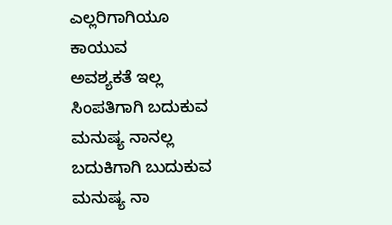ಎಲ್ಲರಿಗಾಗಿಯೂ
ಕಾಯುವ
ಅವಶ್ಯಕತೆ ಇಲ್ಲ
ಸಿಂಪತಿಗಾಗಿ ಬದುಕುವ ಮನುಷ್ಯ ನಾನಲ್ಲ
ಬದುಕಿಗಾಗಿ ಬುದುಕುವ ಮನುಷ್ಯ ನಾ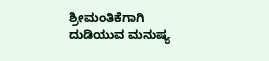ಶ್ರೀಮಂತಿಕೆಗಾಗಿ ದುಡಿಯುವ ಮನುಷ್ಯ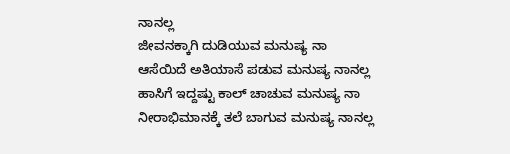ನಾನಲ್ಲ
ಜೀವನಕ್ಕಾಗಿ ದುಡಿಯುವ ಮನುಷ್ಯ ನಾ
ಆಸೆಯಿದೆ ಅತಿಯಾಸೆ ಪಡುವ ಮನುಷ್ಯ ನಾನಲ್ಲ
ಹಾಸಿಗೆ ಇದ್ದಷ್ಟು ಕಾಲ್ ಚಾಚುವ ಮನುಷ್ಯ ನಾ
ನೀರಾಭಿಮಾನಕ್ಕೆ ತಲೆ ಬಾಗುವ ಮನುಷ್ಯ ನಾನಲ್ಲ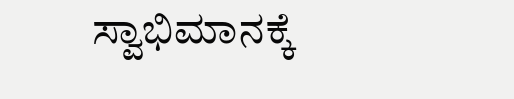ಸ್ವಾಭಿಮಾನಕ್ಕೆ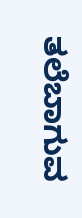ತಲೆಬಾಗುವ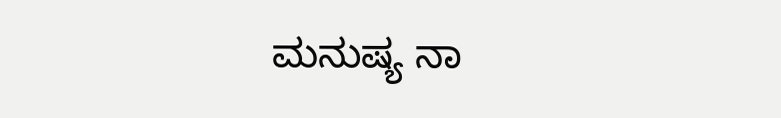ಮನುಷ್ಯ ನಾ